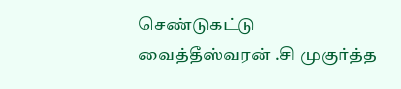செண்டுகட்டு
வைத்தீஸ்வரன் .சி முகுர்த்த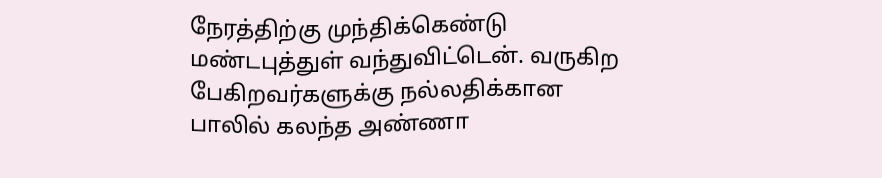நேரத்திற்கு முந்திக்கெண்டு மண்டபுத்துள் வந்துவிட்டென். வருகிற பேகிறவர்களுக்கு நல்லதிக்கான பாலில் கலந்த அண்ணா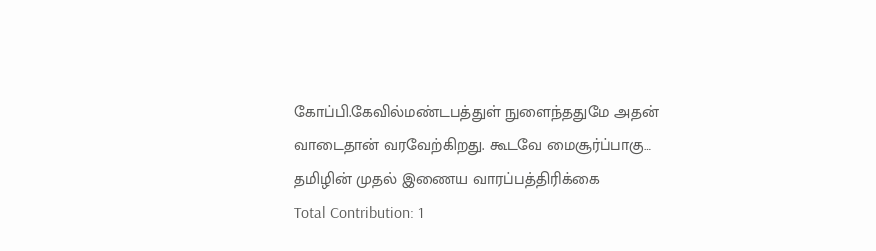கோப்பி.கேவில்மண்டபத்துள் நுளைந்ததுமே அதன் வாடைதான் வரவேற்கிறது. கூடவே மைசூர்ப்பாகு…
தமிழின் முதல் இணைய வாரப்பத்திரிக்கை
Total Contribution: 1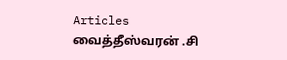Articles
வைத்தீஸ்வரன் .சி